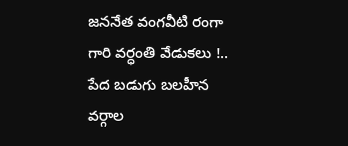జననేత వంగవీటి రంగా గారి వర్ధంతి వేడుకలు !..
పేద బడుగు బలహీన వర్గాల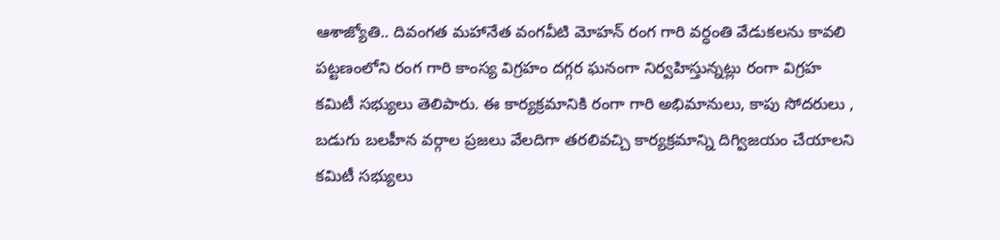ఆశాజ్యోతి.. దివంగత మహానేత వంగవీటి మోహన్ రంగ గారి వర్ధంతి వేడుకలను కావలి పట్టణంలోని రంగ గారి కాంస్య విగ్రహం దగ్గర ఘనంగా నిర్వహిస్తున్నట్లు రంగా విగ్రహ కమిటీ సభ్యులు తెలిపారు. ఈ కార్యక్రమానికి రంగా గారి అభిమానులు, కాపు సోదరులు , బడుగు బలహీన వర్గాల ప్రజలు వేలదిగా తరలివచ్చి కార్యక్రమాన్ని దిగ్విజయం చేయాలని కమిటీ సభ్యులు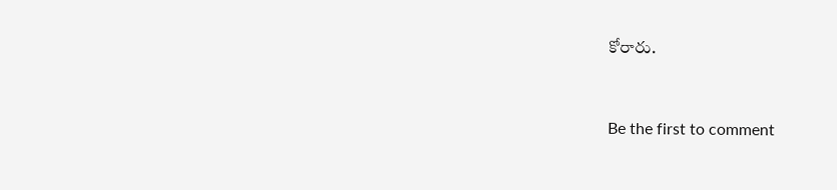కోరారు.


Be the first to comment